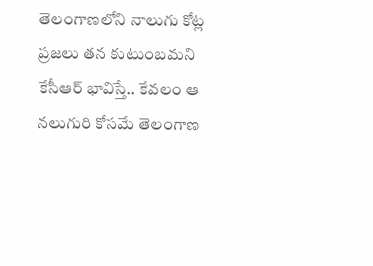తెలంగాణలోని నాలుగు కోట్ల ప్రజలు తన కుటుంబమని కేసీఆర్ భావిస్తే.. కేవలం ఆ నలుగురి కోసమే తెలంగాణ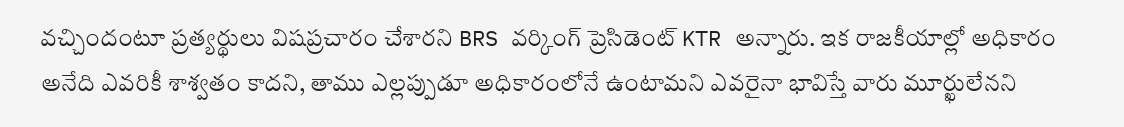వచ్చిందంటూ ప్రత్యర్థులు విషప్రచారం చేశారని BRS వర్కింగ్ ప్రెసిడెంట్ KTR అన్నారు. ఇక రాజకీయాల్లో అధికారం అనేది ఎవరికీ శాశ్వతం కాదని, తాము ఎల్లప్పుడూ అధికారంలోనే ఉంటామని ఎవరైనా భావిస్తే వారు మూర్ఖులేనని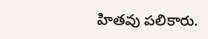హితవు పలికారు.